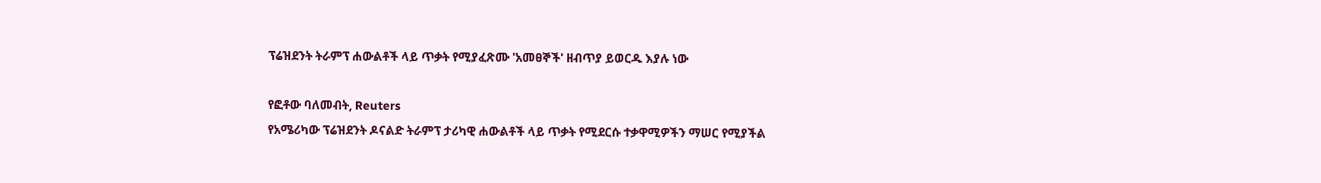ፕሬዝደንት ትራምፕ ሐውልቶች ላይ ጥቃት የሚያፈጽሙ 'አመፀኞች' ዘብጥያ ይወርዱ እያሉ ነው

የፎቶው ባለመብት, Reuters
የአሜሪካው ፕሬዝደንት ዶናልድ ትራምፕ ታሪካዊ ሐውልቶች ላይ ጥቃት የሚደርሱ ተቃዋሚዎችን ማሠር የሚያችል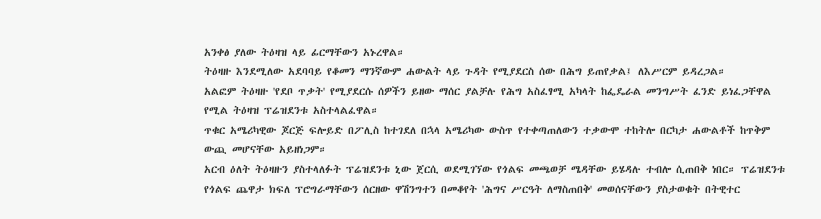አንቀፅ ያለው ትዕዛዝ ላይ ፊርማቸውን አኑረዋል።
ትዕዛዙ እንደሚለው አደባባይ የቆመን ማንኛውም ሐውልት ላይ ጉዳት የሚያደርስ ሰው በሕግ ይጠየቃል፤ ለእሥርም ይዳረጋል።
አልፎም ትዕዛዙ 'የደቦ ጥቃት' የሚያደርሱ ሰዎችን ይዘው ማሰር ያልቻሉ የሕግ አስፈፃሚ አካላት ከፌዴራል መንግሥት ፈንድ ይነፈጋቸዋል የሚል ትዕዛዝ ፕሬዝደንቱ አስተላልፈዋል።
ጥቁር አሜሪካዊው ጆርጅ ፍሎይድ በፖሊስ ከተገደለ በኋላ አሜሪካው ውስጥ የተቀጣጠለውን ተቃውሞ ተከትሎ በርካታ ሐውልቶች ከጥቅም ውጪ መሆናቸው አይዘነጋም።
አርብ ዕለት ትዕዛዙን ያስተላለፉት ፕሬዝደንቱ ኒው ጀርሲ ወደሚገኘው የጎልፍ መጫወቻ ሜዳቸው ይሄዳሉ ተብሎ ሲጠበቅ ነበር። ፕሬዝደንቱ የጎልፍ ጨዋታ ክፍለ ፕሮግራማቸውን ሰርዘው ዋሽንግተን በመቆየት 'ሕግና ሥርዓት ለማስጠበቅ' መወሰናቸውን ያስታወቁት በትዊተር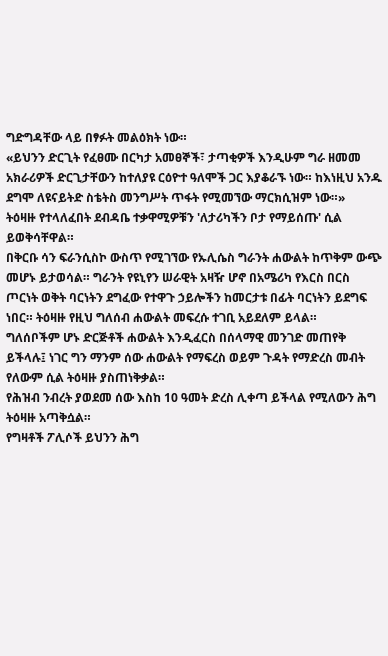ግድግዳቸው ላይ በፃፉት መልዕክት ነው።
«ይህንን ድርጊት የፈፀሙ በርካታ አመፀኞች፣ ታጣቂዎች እንዲሁም ግራ ዘመመ አክራሪዎች ድርጊታቸውን ከተለያዩ ርዕዮተ ዓለሞች ጋር እያቆራኙ ነው። ከእነዚህ አንዱ ደግሞ ለዩናይትድ ስቴትስ መንግሥት ጥፋት የሚመኘው ማርክሲዝም ነው።»
ትዕዛዙ የተላለፈበት ደብዳቤ ተቃዋሚዎቹን 'ለታሪካችን ቦታ የማይሰጡ' ሲል ይወቅሳቸዋል።
በቅርቡ ሳን ፍራንሲስኮ ውስጥ የሚገኘው የኡሊሴስ ግራንት ሐውልት ከጥቅም ውጭ መሆኑ ይታወሳል። ግራንት የዩኒየን ሠራዊት አዛዥ ሆኖ በአሜሪካ የእርስ በርስ ጦርነት ወቅት ባርነትን ደግፈው የተዋጉ ኃይሎችን ከመርታቱ በፊት ባርነትን ይደግፍ ነበር። ትዕዛዙ የዚህ ግለሰብ ሐውልት መፍረሱ ተገቢ አይደለም ይላል።
ግለሰቦችም ሆኑ ድርጅቶች ሐውልት እንዲፈርስ በሰላማዊ መንገድ መጠየቅ ይችላሉ፤ ነገር ግን ማንም ሰው ሐውልት የማፍረስ ወይም ጉዳት የማድረስ መብት የለውም ሲል ትዕዛዙ ያስጠነቅቃል።
የሕዝብ ንብረት ያወደመ ሰው እስከ 10 ዓመት ድረስ ሊቀጣ ይችላል የሚለውን ሕግ ትዕዛዙ አጣቅሷል።
የግዛቶች ፖሊሶች ይህንን ሕግ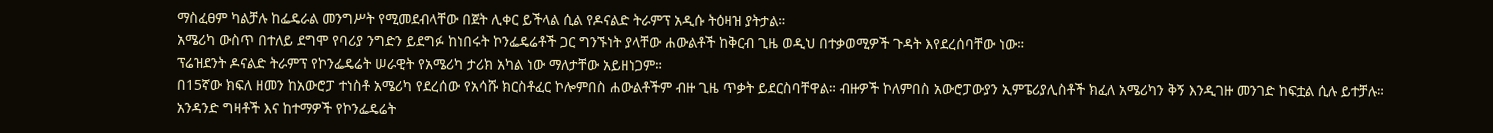ማስፈፀም ካልቻሉ ከፌዴራል መንግሥት የሚመደብላቸው በጀት ሊቀር ይችላል ሲል የዶናልድ ትራምፕ አዲሱ ትዕዛዝ ያትታል።
አሜሪካ ውስጥ በተለይ ደግሞ የባሪያ ንግድን ይደግፉ ከነበሩት ኮንፌዴሬቶች ጋር ግንኙነት ያላቸው ሐውልቶች ከቅርብ ጊዜ ወዲህ በተቃወሚዎች ጉዳት እየደረሰባቸው ነው።
ፕሬዝደንት ዶናልድ ትራምፕ የኮንፌዴሬት ሠራዊት የአሜሪካ ታሪክ አካል ነው ማለታቸው አይዘነጋም።
በ15ኛው ክፍለ ዘመን ከአውሮፓ ተነስቶ አሜሪካ የደረሰው የአሳሹ ክርስቶፈር ኮሎምበስ ሐውልቶችም ብዙ ጊዜ ጥቃት ይደርስባቸዋል። ብዙዎች ኮለምበስ አውሮፓውያን ኢምፔሪያሊስቶች ክፈለ አሜሪካን ቅኝ እንዲገዙ መንገድ ከፍቷል ሲሉ ይተቻሉ።
አንዳንድ ግዛቶች እና ከተማዎች የኮንፌዴሬት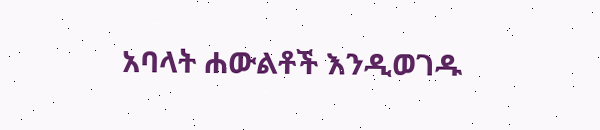አባላት ሐውልቶች እንዲወገዱ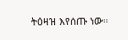ትዕዛዝ እየሰጡ ነው።